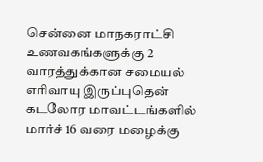சென்னை மாநகராட்சி உணவகங்களுக்கு 2 வாரத்துக்கான சமையல் எரிவாயு இருப்புதென் கடலோர மாவட்டங்களில் மார்ச் 16 வரை மழைக்கு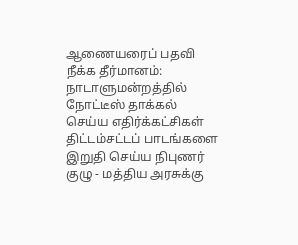ஆணையரைப் பதவி நீக்க தீர்மானம்: நாடாளுமன்றத்தில் நோட்டீஸ் தாக்கல் செய்ய எதிர்க்கட்சிகள் திட்டம்சட்டப் பாடங்களை இறுதி செய்ய நிபுணர் குழு - மத்திய அரசுக்கு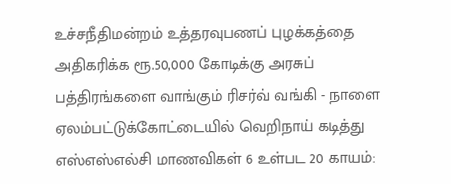உச்சநீதிமன்றம் உத்தரவுபணப் புழக்கத்தை அதிகரிக்க ரூ.50,000 கோடிக்கு அரசுப் பத்திரங்களை வாங்கும் ரிசர்வ் வங்கி - நாளை ஏலம்பட்டுக்கோட்டையில் வெறிநாய் கடித்து எஸ்எஸ்எல்சி மாணவிகள் 6 உள்பட 20 காயம்: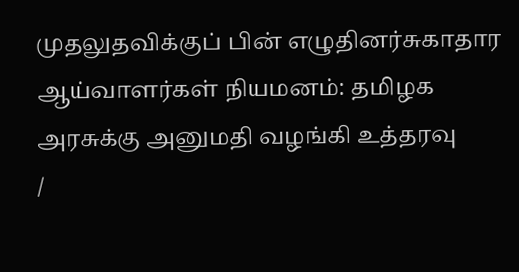முதலுதவிக்குப் பின் எழுதினர்சுகாதார ஆய்வாளர்கள் நியமனம்: தமிழக அரசுக்கு அனுமதி வழங்கி உத்தரவு
/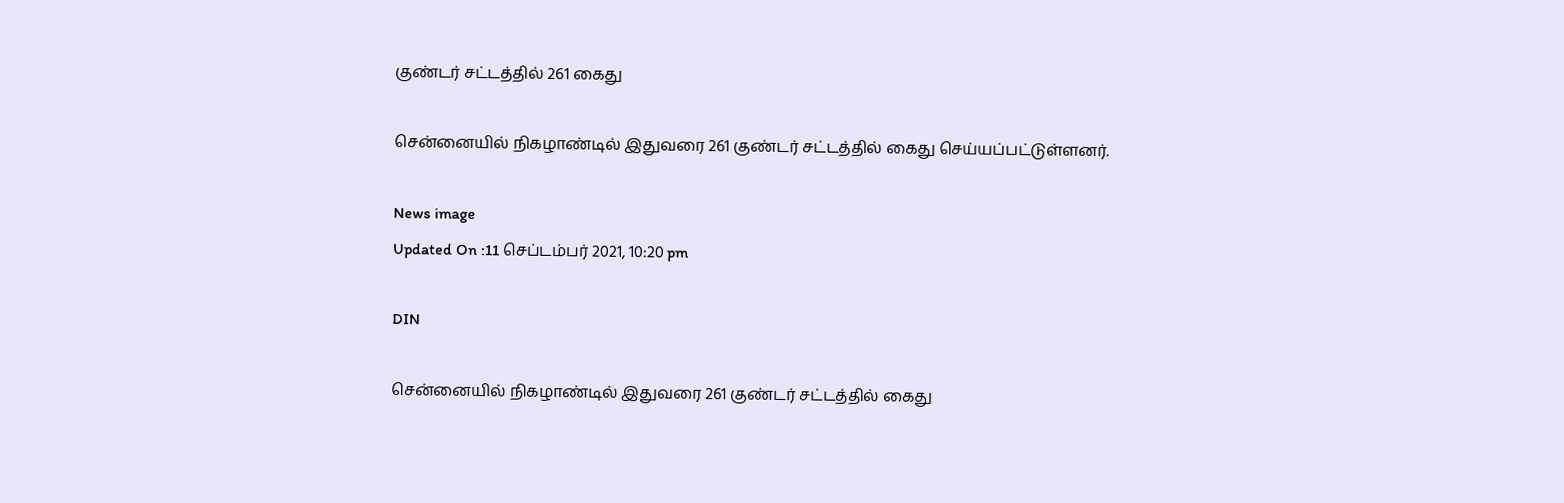குண்டர் சட்டத்தில் 261 கைது

சென்னையில் நிகழாண்டில் இதுவரை 261 குண்டர் சட்டத்தில் கைது செய்யப்பட்டுள்ளனர்.

News image
Updated On :11 செப்டம்பர் 2021, 10:20 pm

DIN

சென்னையில் நிகழாண்டில் இதுவரை 261 குண்டர் சட்டத்தில் கைது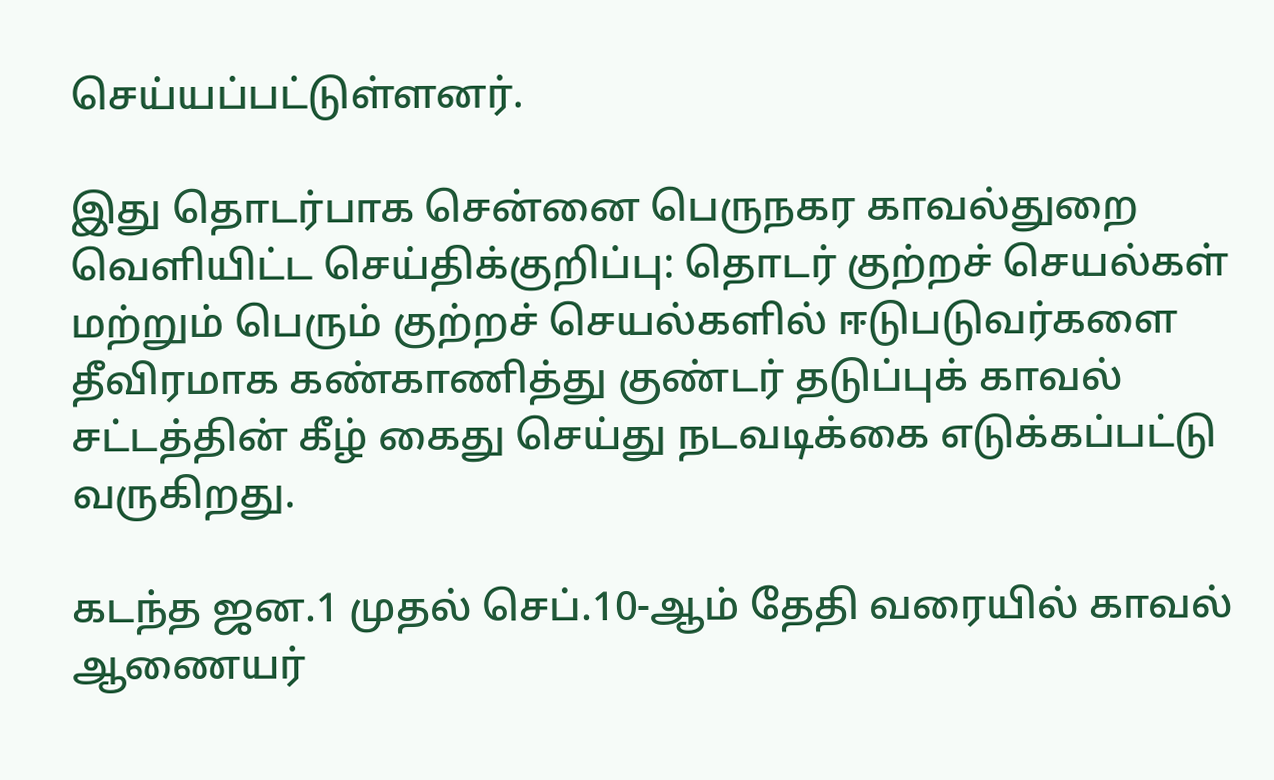செய்யப்பட்டுள்ளனர்.

இது தொடர்பாக சென்னை பெருநகர காவல்துறை வெளியிட்ட செய்திக்குறிப்பு: தொடர் குற்றச் செயல்கள் மற்றும் பெரும் குற்றச் செயல்களில் ஈடுபடுவர்களை தீவிரமாக கண்காணித்து குண்டர் தடுப்புக் காவல் சட்டத்தின் கீழ் கைது செய்து நடவடிக்கை எடுக்கப்பட்டு வருகிறது.

கடந்த ஜன.1 முதல் செப்.10-ஆம் தேதி வரையில் காவல் ஆணையர்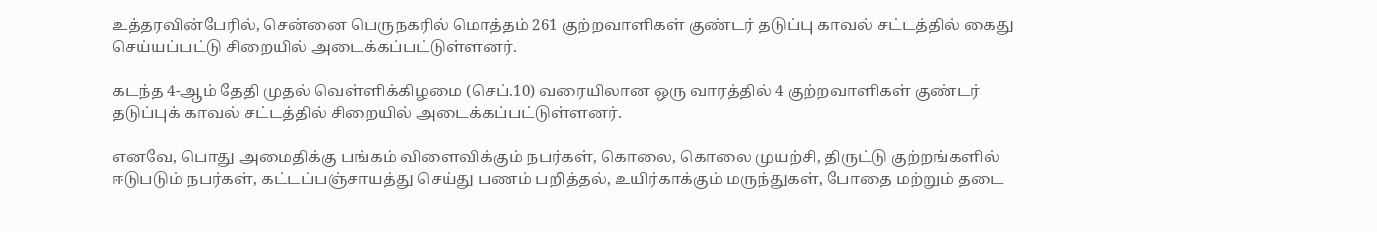உத்தரவின்பேரில், சென்னை பெருநகரில் மொத்தம் 261 குற்றவாளிகள் குண்டர் தடுப்பு காவல் சட்டத்தில் கைது செய்யப்பட்டு சிறையில் அடைக்கப்பட்டுள்ளனர்.

கடந்த 4-ஆம் தேதி முதல் வெள்ளிக்கிழமை (செப்.10) வரையிலான ஒரு வாரத்தில் 4 குற்றவாளிகள் குண்டர் தடுப்புக் காவல் சட்டத்தில் சிறையில் அடைக்கப்பட்டுள்ளனர்.

எனவே, பொது அமைதிக்கு பங்கம் விளைவிக்கும் நபர்கள், கொலை, கொலை முயற்சி, திருட்டு குற்றங்களில் ஈடுபடும் நபர்கள், கட்டப்பஞ்சாயத்து செய்து பணம் பறித்தல், உயிர்காக்கும் மருந்துகள், போதை மற்றும் தடை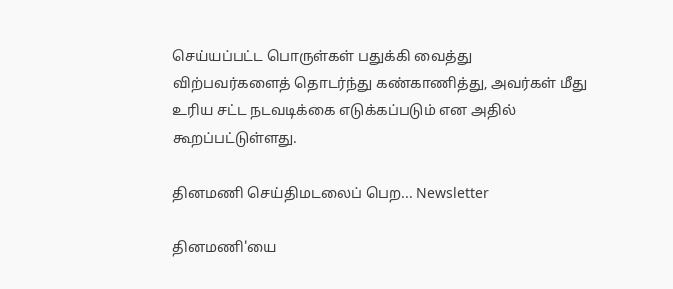செய்யப்பட்ட பொருள்கள் பதுக்கி வைத்து விற்பவர்களைத் தொடர்ந்து கண்காணித்து, அவர்கள் மீது உரிய சட்ட நடவடிக்கை எடுக்கப்படும் என அதில் கூறப்பட்டுள்ளது.

தினமணி செய்திமடலைப் பெற... Newsletter

தினமணி'யை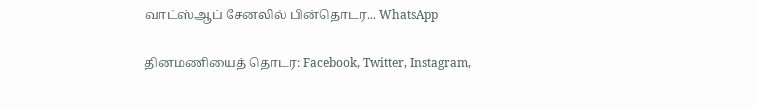வாட்ஸ்ஆப் சேனலில் பின்தொடர... WhatsApp

தினமணியைத் தொடர: Facebook, Twitter, Instagram,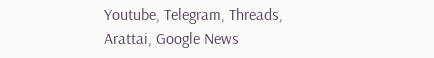Youtube, Telegram, Threads, Arattai, Google News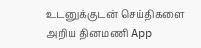உடனுக்குடன் செய்திகளை அறிய தினமணி App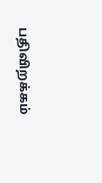பதிவிறக்கம்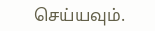செய்யவும்.